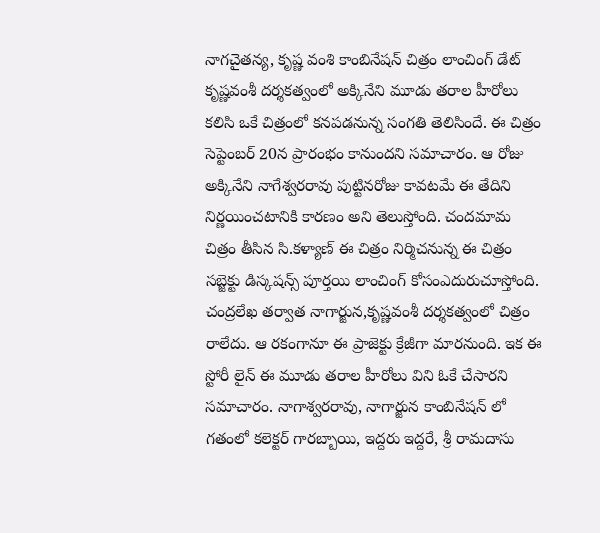నాగచైతన్య, కృష్ణ వంశి కాంబినేషన్ చిత్రం లాంచింగ్ డేట్
కృష్ణవంశీ దర్శకత్వంలో అక్కినేని మూడు తరాల హీరోలు కలిసి ఒకే చిత్రంలో కనపడనున్న సంగతి తెలిసిందే. ఈ చిత్రం సెప్టెంబర్ 20న ప్రారంభం కానుందని సమాచారం. ఆ రోజు అక్కినేని నాగేశ్వరరావు పుట్టినరోజు కావటమే ఈ తేదిని నిర్ణయించటానికి కారణం అని తెలుస్తోంది. చందమామ చిత్రం తీసిన సి.కళ్యాణ్ ఈ చిత్రం నిర్మిచనున్న ఈ చిత్రం సబ్జెక్టు డిస్కషన్స్ పూర్తయి లాంచింగ్ కోసంఎదురుచూస్తోంది. చంద్రలేఖ తర్వాత నాగార్జున,కృష్ణవంశీ దర్శకత్వంలో చిత్రం రాలేదు. ఆ రకంగానూ ఈ ప్రాజెక్టు క్రేజీగా మారనుంది. ఇక ఈ స్టోరీ లైన్ ఈ మూడు తరాల హీరోలు విని ఓకే చేసారని సమాచారం. నాగాశ్వరరావు, నాగార్జున కాంబినేషన్ లో గతంలో కలెక్టర్ గారబ్బాయి, ఇద్దరు ఇద్దరే, శ్రీ రామదాసు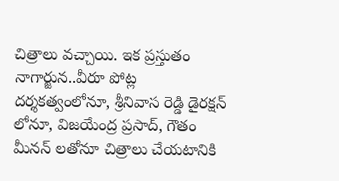చిత్రాలు వచ్చాయి. ఇక ప్రస్తుతం నాగార్జున..వీరూ పోట్ల దర్శకత్వంలోనూ, శ్రీనివాస రెడ్డి డైరక్షన్ లోనూ, విజయేంద్ర ప్రసాద్, గౌతం మీనన్ లతోనూ చిత్రాలు చేయటానికి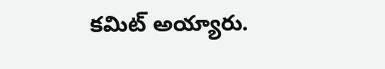కమిట్ అయ్యారు.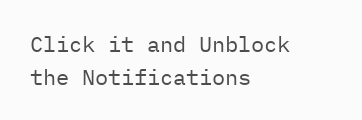Click it and Unblock the Notifications